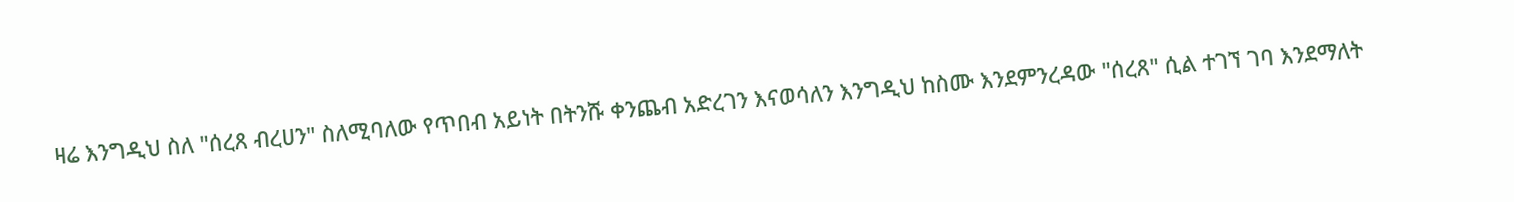ዛሬ እንግዲህ ስለ "ሰረጸ ብረሀን" ስለሚባለው የጥበብ አይነት በትንሹ ቀንጨብ አድረገን እናወሳለን እንግዲህ ከስሙ እንደምንረዳው "ሰረጸ" ሲል ተገኘ ገባ እንደማለት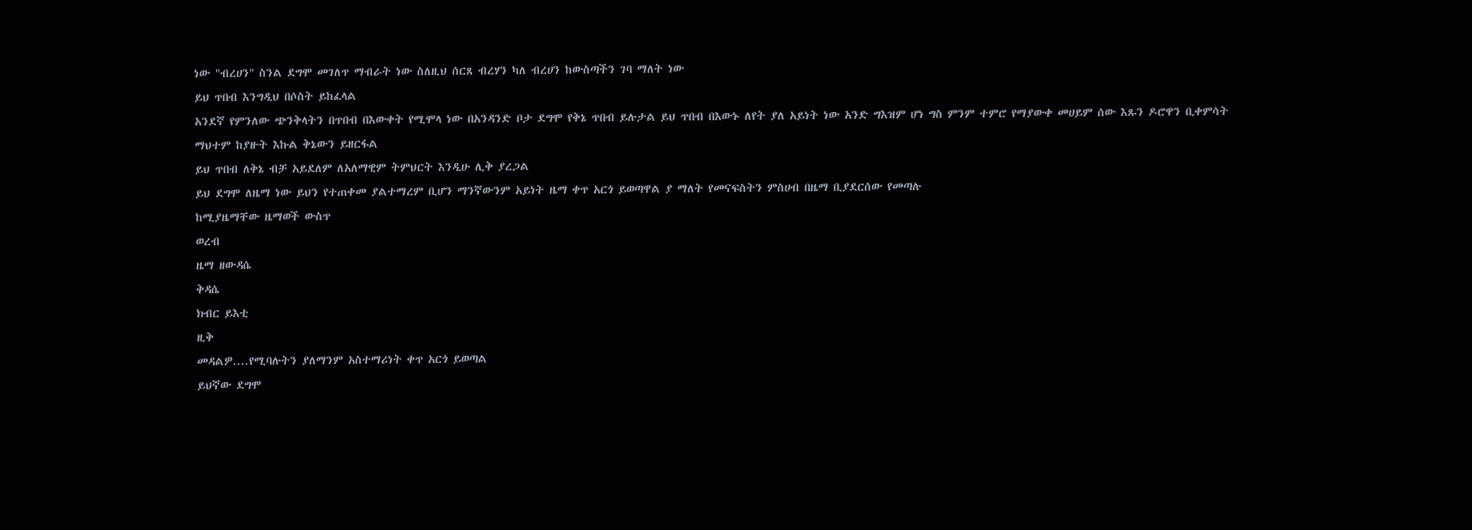ነው "ብረሀን" ስንል ደግሞ መገለጥ ማብራት ነው ስለዚህ ሰርጸ ብረሃን ካለ ብረሀን ከውስጣችን ገባ ማለት ነው
ይህ ጥበብ እንግዲህ በሶስት ይከፈላል
አንደኛ የምንለው ጭንቅላትን በጥበብ በእውቀት የሚሞላ ነው በአንዳንድ ቦታ ደግሞ የቅኔ ጥበብ ይሉታል ይህ ጥበብ በእውኑ ለየት ያለ አይነት ነው አንድ ግእዝም ሆነ ግስ ምንም ተምሮ የማያውቀ መሀይም ሰው እጹን ዶሮዋን ቢቀምሳት ማህተም ከያዙት እኩል ቅኔውን ይዘርፋል
ይህ ጥበብ ለቅኔ ብቻ አይደለም ለአለማዊም ትምህርት እንዲሁ ሊቅ ያረጋል
ይህ ደግሞ ለዜማ ነው ይህን የተጠቀመ ያልተማረም ቢሆን ማንኛውንም አይነት ዜማ ቀጥ አርጎ ይወጣዋል ያ ማለት የመናፍስትን ምስሀብ በዜማ ቢያደርሰው የመጣሉ
ከሚያዜማቸው ዜማወች ውስጥ
ወረብ
ዜማ ዘውዳሴ
ቅዳሴ
ክብር ይእቲ
ዚቅ
መዳልዎ....የሚባሉትን ያለማንም አስተማሪነት ቀጥ አርጎ ይወጣል
ይህኛው ደግሞ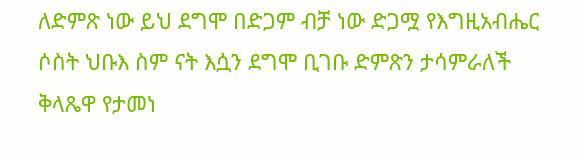ለድምጽ ነው ይህ ደግሞ በድጋም ብቻ ነው ድጋሟ የእግዚአብሔር ሶስት ህቡእ ስም ናት እሷን ደግሞ ቢገቡ ድምጽን ታሳምራለች ቅላጼዋ የታመነ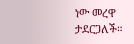ነው መረዋ ታደርጋለች።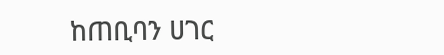ከጠቢባን ሀገር